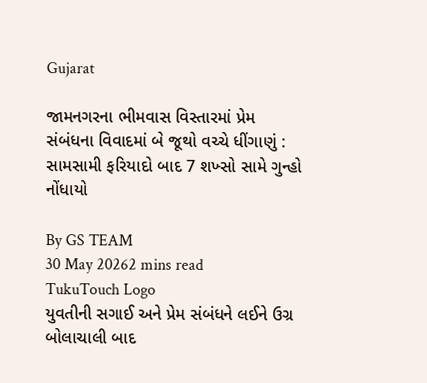Gujarat

જામનગરના ભીમવાસ વિસ્તારમાં પ્રેમ સંબંધના વિવાદમાં બે જૂથો વચ્ચે ધીંગાણું : સામસામી ફરિયાદો બાદ 7 શખ્સો સામે ગુન્હો નોંધાયો

By GS TEAM
30 May 20262 mins read
TukuTouch Logo
યુવતીની સગાઈ અને પ્રેમ સંબંધને લઈને ઉગ્ર બોલાચાલી બાદ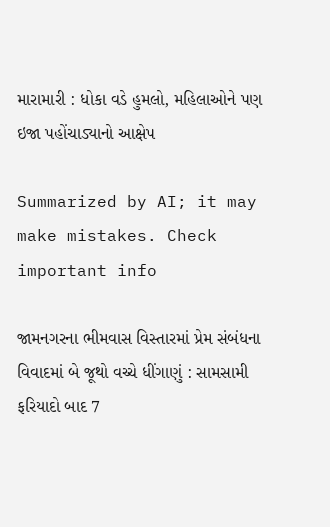મારામારી : ધોકા વડે હુમલો, મહિલાઓને પણ ઇજા પહોંચાડ્યાનો આક્ષેપ

Summarized by AI; it may make mistakes. Check important info

જામનગરના ભીમવાસ વિસ્તારમાં પ્રેમ સંબંધના વિવાદમાં બે જૂથો વચ્ચે ધીંગાણું : સામસામી ફરિયાદો બાદ 7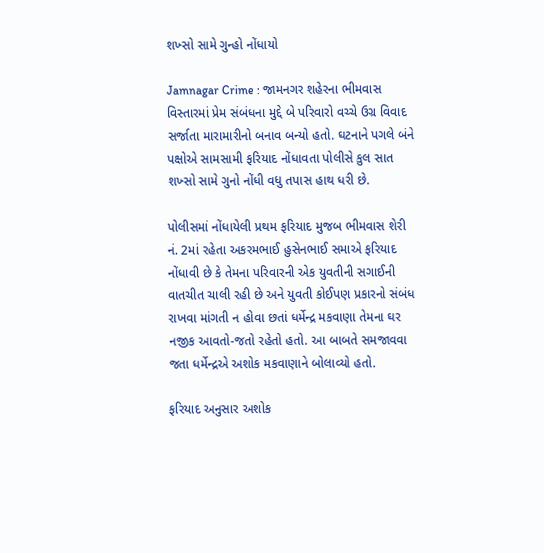શખ્સો સામે ગુન્હો નોંધાયો

Jamnagar Crime : જામનગર શહેરના ભીમવાસ વિસ્તારમાં પ્રેમ સંબંધના મુદ્દે બે પરિવારો વચ્ચે ઉગ્ર વિવાદ સર્જાતા મારામારીનો બનાવ બન્યો હતો. ઘટનાને પગલે બંને પક્ષોએ સામસામી ફરિયાદ નોંધાવતા પોલીસે કુલ સાત શખ્સો સામે ગુનો નોંધી વધુ તપાસ હાથ ધરી છે.

પોલીસમાં નોંધાયેલી પ્રથમ ફરિયાદ મુજબ ભીમવાસ શેરી નં. 2માં રહેતા અકરમભાઈ હુસેનભાઈ સમાએ ફરિયાદ નોંધાવી છે કે તેમના પરિવારની એક યુવતીની સગાઈની વાતચીત ચાલી રહી છે અને યુવતી કોઈપણ પ્રકારનો સંબંધ રાખવા માંગતી ન હોવા છતાં ધર્મેન્દ્ર મકવાણા તેમના ઘર નજીક આવતો-જતો રહેતો હતો. આ બાબતે સમજાવવા જતા ધર્મેન્દ્રએ અશોક મકવાણાને બોલાવ્યો હતો.

ફરિયાદ અનુસાર અશોક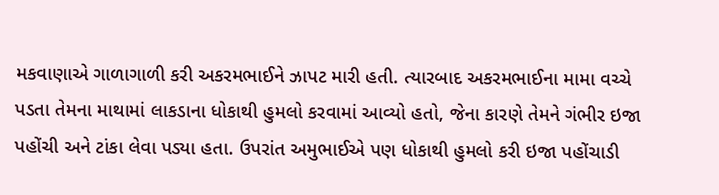મકવાણાએ ગાળાગાળી કરી અકરમભાઈને ઝાપટ મારી હતી. ત્યારબાદ અકરમભાઈના મામા વચ્ચે પડતા તેમના માથામાં લાકડાના ધોકાથી હુમલો કરવામાં આવ્યો હતો, જેના કારણે તેમને ગંભીર ઇજા પહોંચી અને ટાંકા લેવા પડ્યા હતા. ઉપરાંત અમુભાઈએ પણ ધોકાથી હુમલો કરી ઇજા પહોંચાડી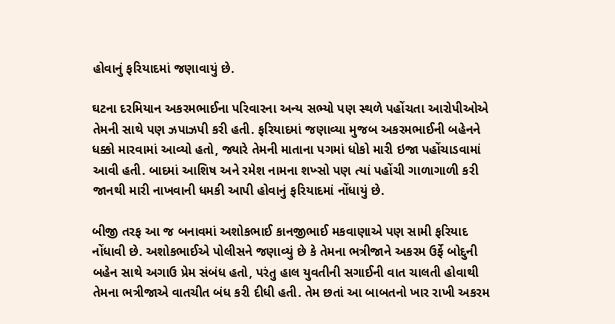હોવાનું ફરિયાદમાં જણાવાયું છે.

ઘટના દરમિયાન અકરમભાઈના પરિવારના અન્ય સભ્યો પણ સ્થળે પહોંચતા આરોપીઓએ તેમની સાથે પણ ઝપાઝપી કરી હતી. ફરિયાદમાં જણાવ્યા મુજબ અકરમભાઈની બહેનને ધક્કો મારવામાં આવ્યો હતો, જ્યારે તેમની માતાના પગમાં ધોકો મારી ઇજા પહોંચાડવામાં આવી હતી. બાદમાં આશિષ અને રમેશ નામના શખ્સો પણ ત્યાં પહોંચી ગાળાગાળી કરી જાનથી મારી નાખવાની ધમકી આપી હોવાનું ફરિયાદમાં નોંધાયું છે.

બીજી તરફ આ જ બનાવમાં અશોકભાઈ કાનજીભાઈ મકવાણાએ પણ સામી ફરિયાદ નોંધાવી છે. અશોકભાઈએ પોલીસને જણાવ્યું છે કે તેમના ભત્રીજાને અકરમ ઉર્ફે બોદુની બહેન સાથે અગાઉ પ્રેમ સંબંધ હતો, પરંતુ હાલ યુવતીની સગાઈની વાત ચાલતી હોવાથી તેમના ભત્રીજાએ વાતચીત બંધ કરી દીધી હતી. તેમ છતાં આ બાબતનો ખાર રાખી અકરમ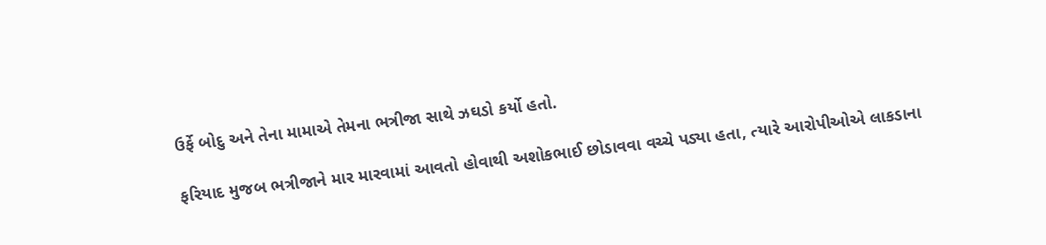ઉર્ફે બોદુ અને તેના મામાએ તેમના ભત્રીજા સાથે ઝઘડો કર્યો હતો.

ફરિયાદ મુજબ ભત્રીજાને માર મારવામાં આવતો હોવાથી અશોકભાઈ છોડાવવા વચ્ચે પડ્યા હતા, ત્યારે આરોપીઓએ લાકડાના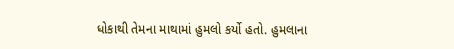ધોકાથી તેમના માથામાં હુમલો કર્યો હતો. હુમલાના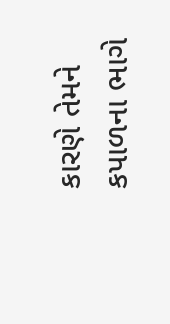કારણે તેમને કપાળના ભાગે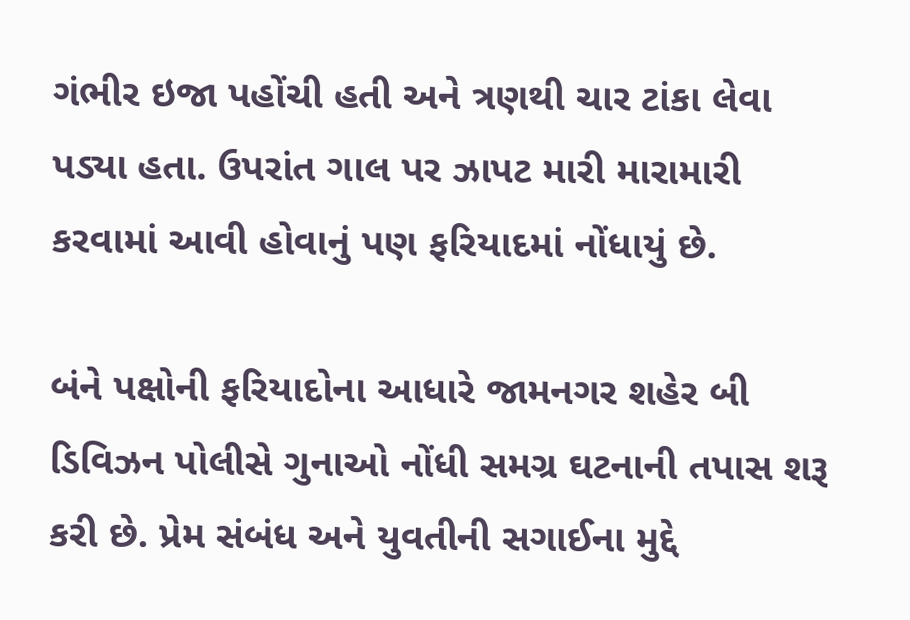ગંભીર ઇજા પહોંચી હતી અને ત્રણથી ચાર ટાંકા લેવા પડ્યા હતા. ઉપરાંત ગાલ પર ઝાપટ મારી મારામારી કરવામાં આવી હોવાનું પણ ફરિયાદમાં નોંધાયું છે.

બંને પક્ષોની ફરિયાદોના આધારે જામનગર શહેર બી ડિવિઝન પોલીસે ગુનાઓ નોંધી સમગ્ર ઘટનાની તપાસ શરૂ કરી છે. પ્રેમ સંબંધ અને યુવતીની સગાઈના મુદ્દે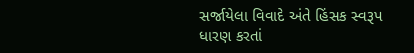સર્જાયેલા વિવાદે અંતે હિંસક સ્વરૂપ ધારણ કરતાં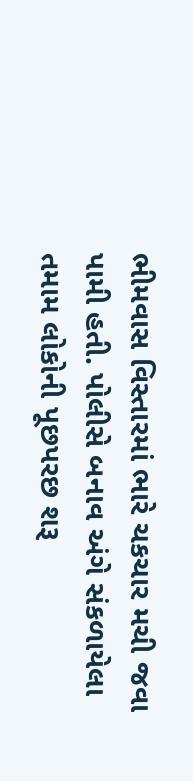ભીમવાસ વિસ્તારમાં ભારે ચકચાર મચી જવા પામી હતી. પોલીસે બનાવ અંગે સંકળાયેલા તમામ લોકોની પૂછપરછ શરૂ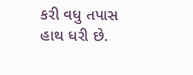કરી વધુ તપાસ હાથ ધરી છે.